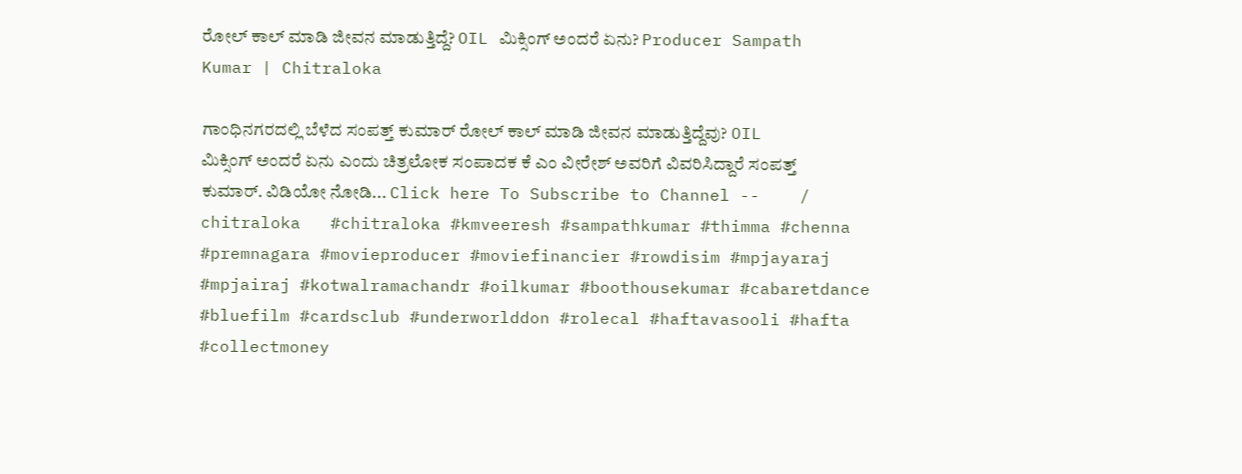ರೋಲ್ ಕಾಲ್ ಮಾಡಿ ಜೀವನ ಮಾಡುತ್ತಿದ್ದೆ? OIL ಮಿಕ್ಸಿಂಗ್ ಅಂದರೆ ಏನು? Producer Sampath Kumar | Chitraloka

ಗಾಂಧಿನಗರದಲ್ಲಿ ಬೆಳೆದ ಸಂಪತ್ತ್ ಕುಮಾರ್ ರೋಲ್ ಕಾಲ್ ಮಾಡಿ ಜೀವನ ಮಾಡುತ್ತಿದ್ದೆವು? OIL ಮಿಕ್ಸಿಂಗ್ ಅಂದರೆ ಏನು ಎಂದು ಚಿತ್ರಲೋಕ ಸಂಪಾದಕ ಕೆ ಎಂ ವೀರೇಶ್ ಅವರಿಗೆ ವಿವರಿಸಿದ್ದಾರೆ ಸಂಪತ್ತ್ ಕುಮಾರ್. ವಿಡಿಯೋ ನೋಡಿ... Click here To Subscribe to Channel --    / chitraloka   #chitraloka #kmveeresh #sampathkumar #thimma #chenna #premnagara #movieproducer #moviefinancier #rowdisim #mpjayaraj #mpjairaj #kotwalramachandr #oilkumar #boothousekumar #cabaretdance #bluefilm #cardsclub #underworlddon #rolecal #haftavasooli #hafta #collectmoney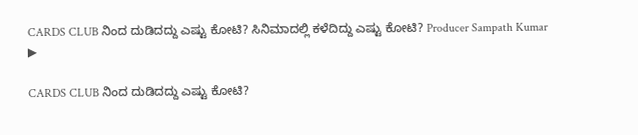CARDS CLUB ನಿಂದ ದುಡಿದದ್ದು ಎಷ್ಟು ಕೋಟಿ? ಸಿನಿಮಾದಲ್ಲಿ ಕಳೆದಿದ್ದು ಎಷ್ಟು ಕೋಟಿ? Producer Sampath Kumar
▶

CARDS CLUB ನಿಂದ ದುಡಿದದ್ದು ಎಷ್ಟು ಕೋಟಿ?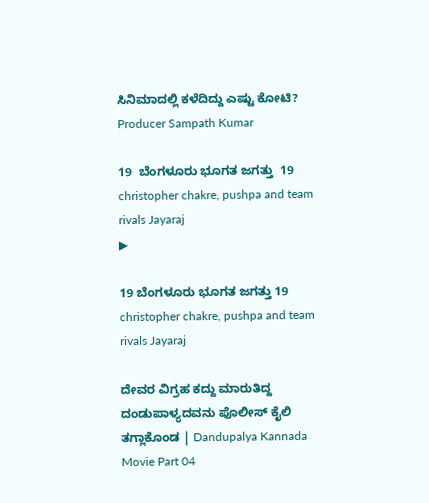ಸಿನಿಮಾದಲ್ಲಿ ಕಳೆದಿದ್ದು ಎಷ್ಟು ಕೋಟಿ? Producer Sampath Kumar

19  ಬೆಂಗಳೂರು ಭೂಗತ ಜಗತ್ತು  19   christopher chakre, pushpa and team rivals Jayaraj
▶

19 ಬೆಂಗಳೂರು ಭೂಗತ ಜಗತ್ತು 19 christopher chakre, pushpa and team rivals Jayaraj

ದೇವರ ವಿಗ್ರಹ ಕದ್ದು ಮಾರುತಿದ್ದ ದಂಡುಪಾಳ್ಯದವನು ಪೊಲೀಸ್ ಕೈಲಿ ತಗ್ಲಾಕೊಂಡ | Dandupalya Kannada Movie Part 04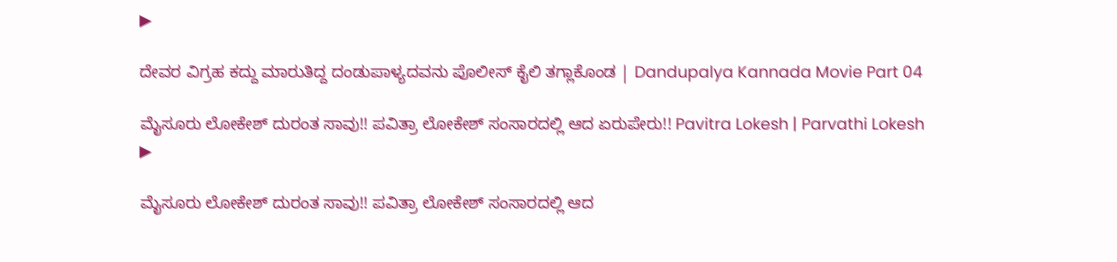▶

ದೇವರ ವಿಗ್ರಹ ಕದ್ದು ಮಾರುತಿದ್ದ ದಂಡುಪಾಳ್ಯದವನು ಪೊಲೀಸ್ ಕೈಲಿ ತಗ್ಲಾಕೊಂಡ | Dandupalya Kannada Movie Part 04

ಮೈಸೂರು ಲೋಕೇಶ್ ದುರಂತ ಸಾವು!! ಪವಿತ್ರಾ ಲೋಕೇಶ್ ಸಂಸಾರದಲ್ಲಿ ಆದ ಏರುಪೇರು!! Pavitra Lokesh | Parvathi Lokesh
▶

ಮೈಸೂರು ಲೋಕೇಶ್ ದುರಂತ ಸಾವು!! ಪವಿತ್ರಾ ಲೋಕೇಶ್ ಸಂಸಾರದಲ್ಲಿ ಆದ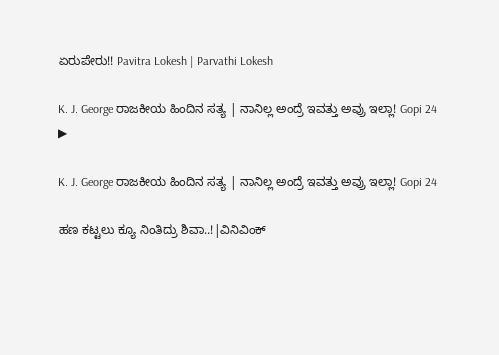ಏರುಪೇರು!! Pavitra Lokesh | Parvathi Lokesh

K. J. George ರಾಜಕೀಯ ಹಿಂದಿನ ಸತ್ಯ | ನಾನಿಲ್ಲ ಅಂದ್ರೆ ಇವತ್ತು ಅವ್ರು ಇಲ್ಲಾ! Gopi 24
▶

K. J. George ರಾಜಕೀಯ ಹಿಂದಿನ ಸತ್ಯ | ನಾನಿಲ್ಲ ಅಂದ್ರೆ ಇವತ್ತು ಅವ್ರು ಇಲ್ಲಾ! Gopi 24

ಹಣ ಕಟ್ಟಲು ಕ್ಯೂ ನಿಂತಿದ್ರು ಶಿವಾ..!|ವಿನಿವಿಂಕ್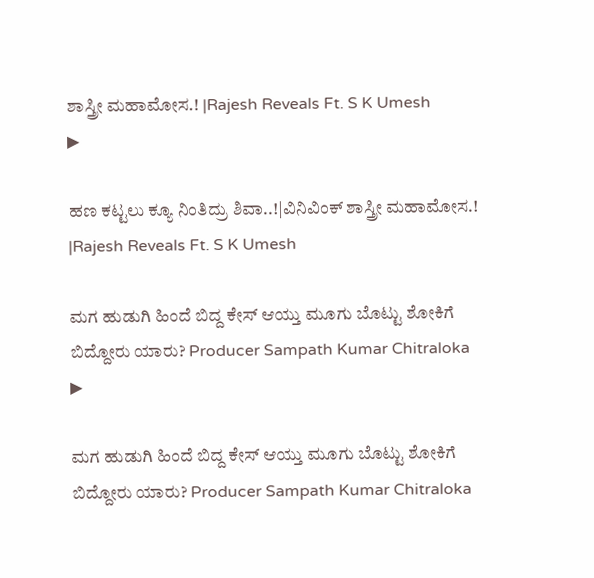ಶಾಸ್ತ್ರೀ ಮಹಾಮೋಸ.! |Rajesh Reveals Ft. S K Umesh
▶

ಹಣ ಕಟ್ಟಲು ಕ್ಯೂ ನಿಂತಿದ್ರು ಶಿವಾ..!|ವಿನಿವಿಂಕ್ ಶಾಸ್ತ್ರೀ ಮಹಾಮೋಸ.! |Rajesh Reveals Ft. S K Umesh

ಮಗ ಹುಡುಗಿ ಹಿಂದೆ ಬಿದ್ದ ಕೇಸ್ ಆಯ್ತು ಮೂಗು ಬೊಟ್ಟು ಶೋಕಿಗೆ ಬಿದ್ದೋರು ಯಾರು? Producer Sampath Kumar Chitraloka
▶

ಮಗ ಹುಡುಗಿ ಹಿಂದೆ ಬಿದ್ದ ಕೇಸ್ ಆಯ್ತು ಮೂಗು ಬೊಟ್ಟು ಶೋಕಿಗೆ ಬಿದ್ದೋರು ಯಾರು? Producer Sampath Kumar Chitraloka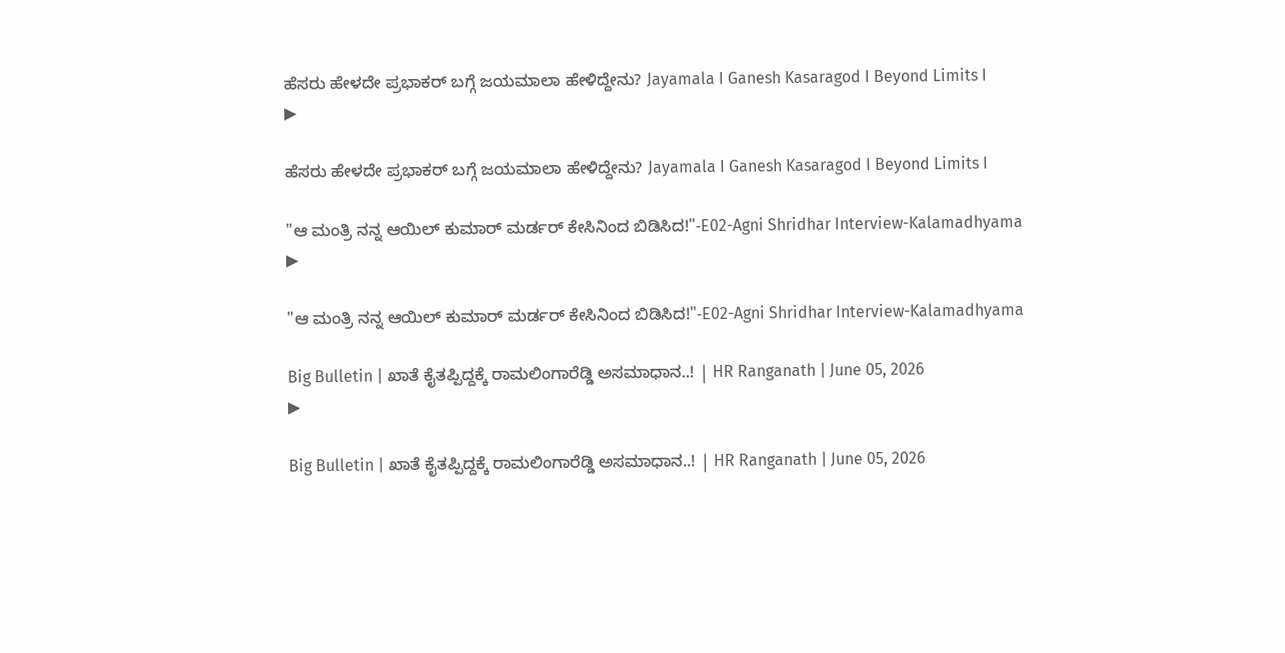ಹೆಸರು ಹೇಳದೇ ಪ್ರಭಾಕರ್ ಬಗ್ಗೆ ಜಯಮಾಲಾ ಹೇಳಿದ್ದೇನು? Jayamala I Ganesh Kasaragod I Beyond Limits I
▶

ಹೆಸರು ಹೇಳದೇ ಪ್ರಭಾಕರ್ ಬಗ್ಗೆ ಜಯಮಾಲಾ ಹೇಳಿದ್ದೇನು? Jayamala I Ganesh Kasaragod I Beyond Limits I

"ಆ ಮಂತ್ರಿ ನನ್ನ ಆಯಿಲ್ ಕುಮಾರ್ ಮರ್ಡರ್ ಕೇಸಿನಿಂದ ಬಿಡಿಸಿದ!"-E02-Agni Shridhar Interview-Kalamadhyama
▶

"ಆ ಮಂತ್ರಿ ನನ್ನ ಆಯಿಲ್ ಕುಮಾರ್ ಮರ್ಡರ್ ಕೇಸಿನಿಂದ ಬಿಡಿಸಿದ!"-E02-Agni Shridhar Interview-Kalamadhyama

Big Bulletin | ಖಾತೆ ಕೈತಪ್ಪಿದ್ದಕ್ಕೆ ರಾಮಲಿಂಗಾರೆಡ್ಡಿ ಅಸಮಾಧಾನ..! | HR Ranganath | June 05, 2026
▶

Big Bulletin | ಖಾತೆ ಕೈತಪ್ಪಿದ್ದಕ್ಕೆ ರಾಮಲಿಂಗಾರೆಡ್ಡಿ ಅಸಮಾಧಾನ..! | HR Ranganath | June 05, 2026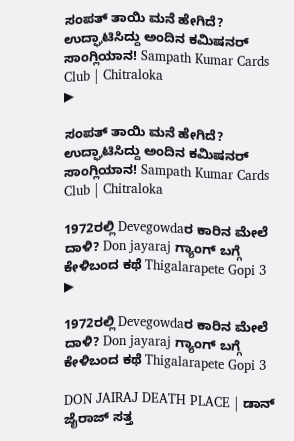ಸಂಪತ್ ತಾಯಿ ಮನೆ ಹೇಗಿದೆ? ಉದ್ಘಾಟಿಸಿದ್ದು ಅಂದಿನ ಕಮಿಷನರ್ ಸಾಂಗ್ಲಿಯಾನ! Sampath Kumar Cards Club | Chitraloka
▶

ಸಂಪತ್ ತಾಯಿ ಮನೆ ಹೇಗಿದೆ? ಉದ್ಘಾಟಿಸಿದ್ದು ಅಂದಿನ ಕಮಿಷನರ್ ಸಾಂಗ್ಲಿಯಾನ! Sampath Kumar Cards Club | Chitraloka

1972ರಲ್ಲಿ Devegowdaರ ಕಾರಿನ ಮೇಲೆ ದಾಳಿ? Don jayaraj ಗ್ಯಾಂಗ್ ಬಗ್ಗೆ ಕೇಳಿಬಂದ ಕಥೆ Thigalarapete Gopi 3
▶

1972ರಲ್ಲಿ Devegowdaರ ಕಾರಿನ ಮೇಲೆ ದಾಳಿ? Don jayaraj ಗ್ಯಾಂಗ್ ಬಗ್ಗೆ ಕೇಳಿಬಂದ ಕಥೆ Thigalarapete Gopi 3

DON JAIRAJ DEATH PLACE | ಡಾನ್ ಜೈರಾಜ್ ಸತ್ತ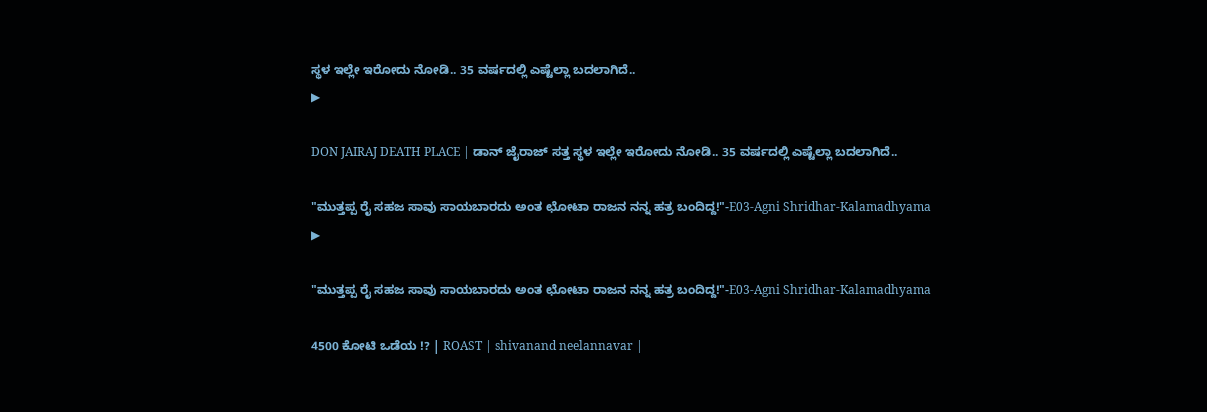ಸ್ಥಳ ಇಲ್ಲೇ ಇರೋದು ನೋಡಿ.. 35 ವರ್ಷದಲ್ಲಿ ಎಷ್ಟೆಲ್ಲಾ ಬದಲಾಗಿದೆ..
▶

DON JAIRAJ DEATH PLACE | ಡಾನ್ ಜೈರಾಜ್ ಸತ್ತ ಸ್ಥಳ ಇಲ್ಲೇ ಇರೋದು ನೋಡಿ.. 35 ವರ್ಷದಲ್ಲಿ ಎಷ್ಟೆಲ್ಲಾ ಬದಲಾಗಿದೆ..

"ಮುತ್ತಪ್ಪ ರೈ ಸಹಜ ಸಾವು ಸಾಯಬಾರದು ಅಂತ ಛೋಟಾ ರಾಜನ ನನ್ನ ಹತ್ರ ಬಂದಿದ್ದ!"-E03-Agni Shridhar-Kalamadhyama
▶

"ಮುತ್ತಪ್ಪ ರೈ ಸಹಜ ಸಾವು ಸಾಯಬಾರದು ಅಂತ ಛೋಟಾ ರಾಜನ ನನ್ನ ಹತ್ರ ಬಂದಿದ್ದ!"-E03-Agni Shridhar-Kalamadhyama

4500 ಕೋಟಿ ಒಡೆಯ !? | ROAST | shivanand neelannavar |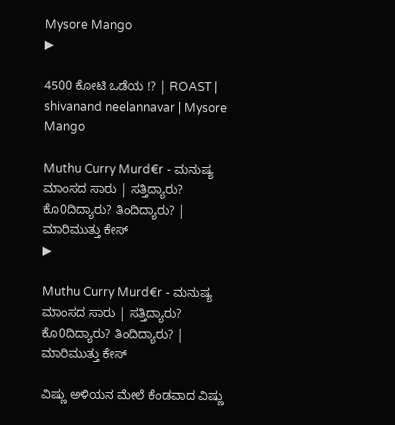Mysore Mango
▶

4500 ಕೋಟಿ ಒಡೆಯ !? | ROAST | shivanand neelannavar | Mysore Mango

Muthu Curry Murd€r - ಮನುಷ್ಯ ಮಾಂಸದ ಸಾರು | ಸತ್ತಿದ್ಯಾರು? ಕೊ0ದಿದ್ಯಾರು? ತಿಂದಿದ್ಯಾರು? | ಮಾರಿಮುತ್ತು ಕೇಸ್‌
▶

Muthu Curry Murd€r - ಮನುಷ್ಯ ಮಾಂಸದ ಸಾರು | ಸತ್ತಿದ್ಯಾರು? ಕೊ0ದಿದ್ಯಾರು? ತಿಂದಿದ್ಯಾರು? | ಮಾರಿಮುತ್ತು ಕೇಸ್‌

ವಿಷ್ಣು ಅಳಿಯನ ಮೇಲೆ ಕೆಂಡವಾದ ವಿಷ್ಣು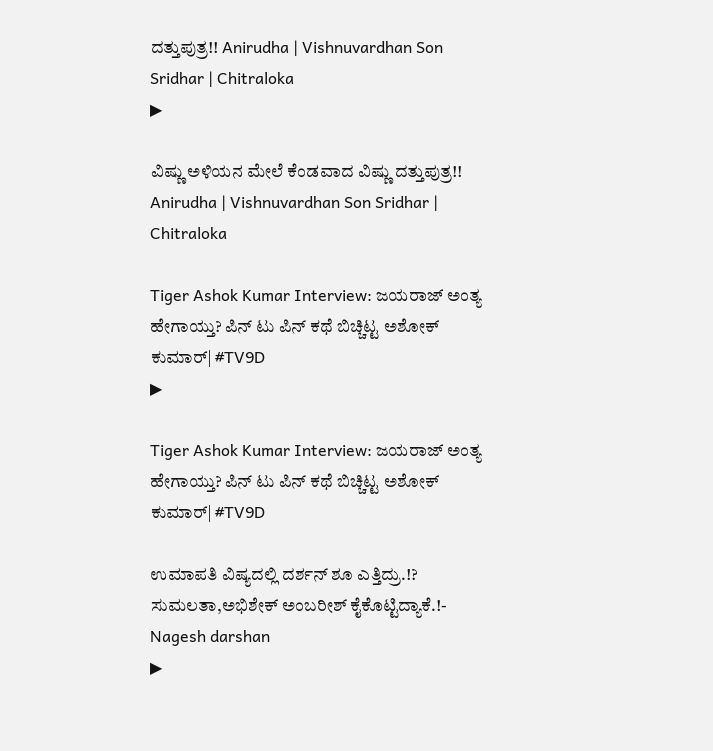ದತ್ತುಪುತ್ರ!! Anirudha | Vishnuvardhan Son Sridhar | Chitraloka
▶

ವಿಷ್ಣು ಅಳಿಯನ ಮೇಲೆ ಕೆಂಡವಾದ ವಿಷ್ಣು ದತ್ತುಪುತ್ರ!! Anirudha | Vishnuvardhan Son Sridhar | Chitraloka

Tiger Ashok Kumar Interview: ಜಯರಾಜ್ ಅಂತ್ಯ ಹೇಗಾಯ್ತು? ಪಿನ್ ಟು ಪಿನ್ ಕಥೆ ಬಿಚ್ಚಿಟ್ಟ ಅಶೋಕ್ ಕುಮಾರ್| #TV9D
▶

Tiger Ashok Kumar Interview: ಜಯರಾಜ್ ಅಂತ್ಯ ಹೇಗಾಯ್ತು? ಪಿನ್ ಟು ಪಿನ್ ಕಥೆ ಬಿಚ್ಚಿಟ್ಟ ಅಶೋಕ್ ಕುಮಾರ್| #TV9D

ಉಮಾಪತಿ ವಿಷ್ಯದಲ್ಲಿ ದರ್ಶನ್ ಶೂ ಎತ್ತಿದ್ರು.!? ಸುಮಲತಾ,ಅಭಿಶೇಕ್ ಅಂಬರೀಶ್ ಕೈಕೊಟ್ಟಿದ್ಯಾಕೆ.!- Nagesh darshan
▶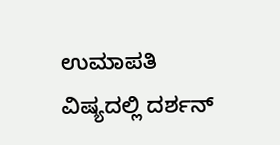ಉಮಾಪತಿ ವಿಷ್ಯದಲ್ಲಿ ದರ್ಶನ್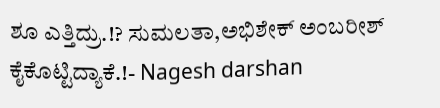ಶೂ ಎತ್ತಿದ್ರು.!? ಸುಮಲತಾ,ಅಭಿಶೇಕ್ ಅಂಬರೀಶ್ ಕೈಕೊಟ್ಟಿದ್ಯಾಕೆ.!- Nagesh darshan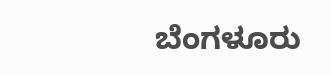ಬೆಂಗಳೂರು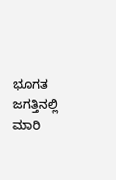ಭೂಗತ ಜಗತ್ತಿನಲ್ಲಿ ಮಾರಿ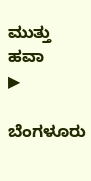ಮುತ್ತು ಹವಾ
▶

ಬೆಂಗಳೂರು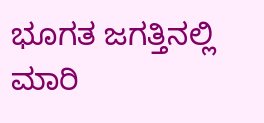ಭೂಗತ ಜಗತ್ತಿನಲ್ಲಿ ಮಾರಿ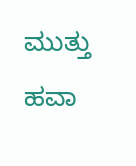ಮುತ್ತು ಹವಾ